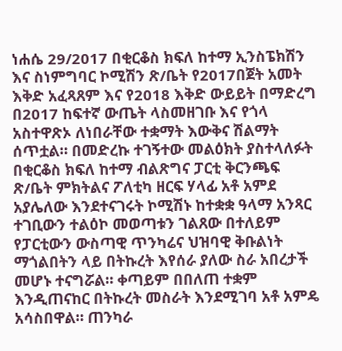ነሐሴ 29/2017 በቂርቆስ ክፍለ ከተማ ኢንስፔክሽን እና ስነምግባር ኮሚሽን ጽ/ቤት የ2017በጀት አመት እቅድ አፈጻጸም እና የ2018 እቅድ ውይይት በማድረግ በ2017 ከፍተኛ ውጤት ላስመዘገቡ እና የጎላ አስተዋጽኦ ለነበራቸው ተቋማት እውቅና ሽልማት ሰጥቷል። በመድረኩ ተገኝተው መልዕክት ያስተላለፉት በቂርቆስ ክፍለ ከተማ ብልጽግና ፓርቲ ቅርንጫፍ ጽ/ቤት ምክትልና ፖለቲካ ዘርፍ ሃላፊ አቶ አምደ አያሌለው እንደተናገሩት ኮሚሽኑ ከተቋቋ ዓላማ አንጻር ተገቢውን ተልዕኮ መወጣቱን ገልጸው በተለይም የፓርቲውን ውስጣዊ ጥንካሬና ህዝባዊ ቅቡልነት ማጎልበትን ላይ በትኩረት እየሰራ ያለው ስራ አበረታች መሆኑ ተናግሯል። ቀጣይም በበለጠ ተቋም እንዲጠናከር በትኩረት መስራት እንደሚገባ አቶ አምዴ አሳስበዋል። ጠንካራ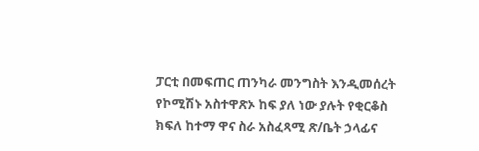ፓርቲ በመፍጠር ጠንካራ መንግስት እንዲመሰረት የኮሚሽኑ አስተዋጽኦ ከፍ ያለ ነው ያሉት የቂርቆስ ክፍለ ከተማ ዋና ስራ አስፈጻሚ ጽ/ቤት ኃላፊና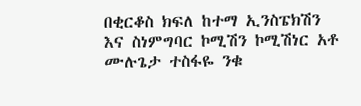በቂርቆስ ክፍለ ከተማ ኢንስፔክሽን እና ስነምግባር ኮሚሽን ኮሚሽነር አቶ ሙሉጌታ ተስፋዬ ንቁ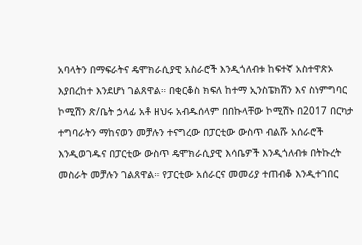አባላትን በማፍራትና ዴሞክራሲያዊ አስራሮች እንዲጎለብቱ ከፍተኛ አስተዋጽኦ እያበረከተ እንደሆነ ገልጸዋል። በቂርቆስ ክፍለ ከተማ ኢንስፔክሽን እና ስነምግባር ኮሚሽን ጽ/ቤት ኃላፊ አቶ ዘህሩ አብዱሰላም በበኩላቸው ኮሚሽኑ በ2017 በርካታ ተግባራትን ማከናወን መቻሉን ተናግረው በፓርቲው ውስጥ ብልሹ አሰራሮች እንዲወገዱና በፓርቲው ውስጥ ዴሞክራሲያዊ እሳቤዎች እንዲጎለብቱ በትኩረት መስራት መቻሉን ገልጸዋል። የፓርቲው አሰራርና መመሪያ ተጠብቆ እንዲተገበር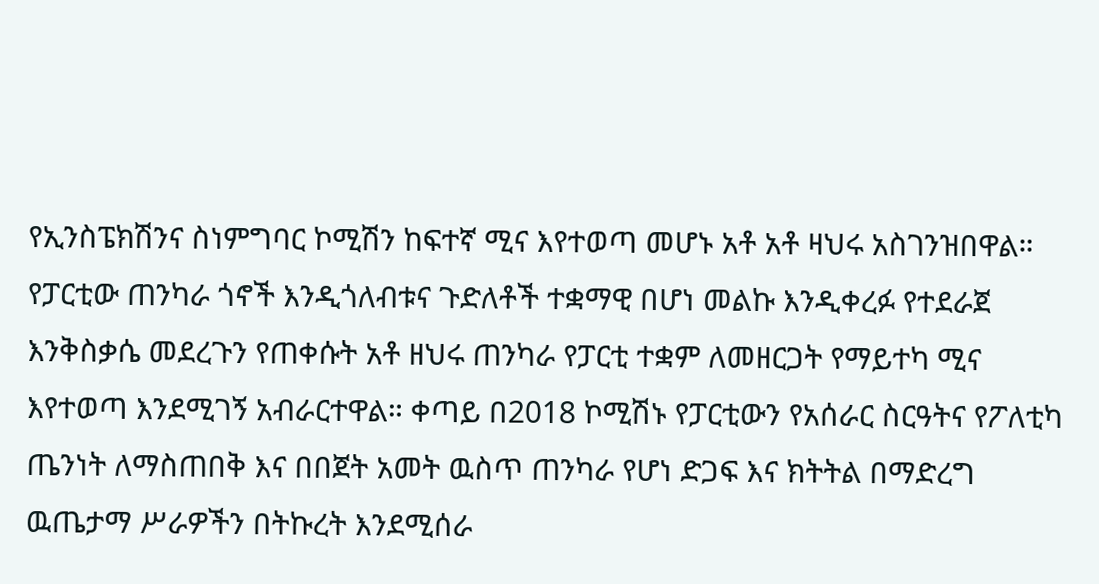የኢንስፔክሽንና ስነምግባር ኮሚሽን ከፍተኛ ሚና እየተወጣ መሆኑ አቶ አቶ ዛህሩ አስገንዝበዋል። የፓርቲው ጠንካራ ጎኖች እንዲጎለብቱና ጉድለቶች ተቋማዊ በሆነ መልኩ እንዲቀረፉ የተደራጀ እንቅስቃሴ መደረጉን የጠቀሱት አቶ ዘህሩ ጠንካራ የፓርቲ ተቋም ለመዘርጋት የማይተካ ሚና እየተወጣ እንደሚገኝ አብራርተዋል። ቀጣይ በ2018 ኮሚሽኑ የፓርቲውን የአሰራር ስርዓትና የፖለቲካ ጤንነት ለማስጠበቅ እና በበጀት አመት ዉስጥ ጠንካራ የሆነ ድጋፍ እና ክትትል በማድረግ ዉጤታማ ሥራዎችን በትኩረት እንደሚሰራ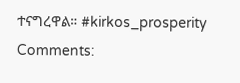ተናግረዋል። #kirkos_prosperity
Comments: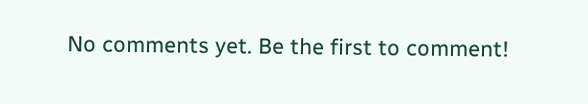No comments yet. Be the first to comment!